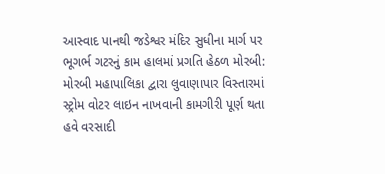આસ્વાદ પાનથી જડેશ્વર મંદિર સુધીના માર્ગ પર ભૂગર્ભ ગટરનું કામ હાલમાં પ્રગતિ હેઠળ મોરબી: મોરબી મહાપાલિકા દ્વારા લુવાણાપાર વિસ્તારમાં સ્ટ્રોમ વોટર લાઇન નાખવાની કામગીરી પૂર્ણ થતા હવે વરસાદી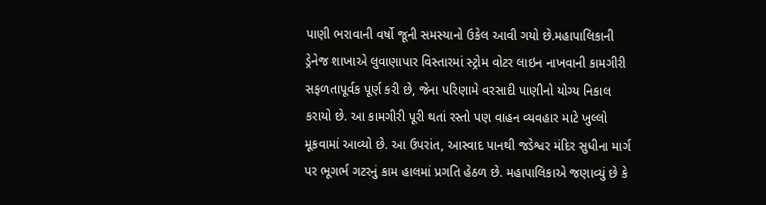પાણી ભરાવાની વર્ષો જૂની સમસ્યાનો ઉકેલ આવી ગયો છે.મહાપાલિકાની ડ્રેનેજ શાખાએ લુવાણાપાર વિસ્તારમાં સ્ટ્રોમ વોટર લાઇન નાખવાની કામગીરી સફળતાપૂર્વક પૂર્ણ કરી છે, જેના પરિણામે વરસાદી પાણીનો યોગ્ય નિકાલ કરાયો છે. આ કામગીરી પૂરી થતાં રસ્તો પણ વાહન વ્યવહાર માટે ખુલ્લો મૂકવામાં આવ્યો છે. આ ઉપરાંત, આસ્વાદ પાનથી જડેશ્વર મંદિર સુધીના માર્ગ પર ભૂગર્ભ ગટરનું કામ હાલમાં પ્રગતિ હેઠળ છે. મહાપાલિકાએ જણાવ્યું છે કે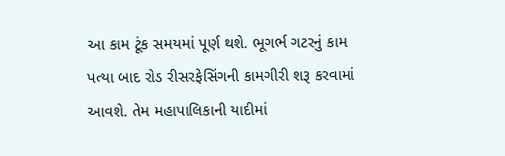આ કામ ટૂંક સમયમાં પૂર્ણ થશે. ભૂગર્ભ ગટરનું કામ પત્યા બાદ રોડ રીસરફેસિંગની કામગીરી શરૂ કરવામાં આવશે. તેમ મહાપાલિકાની યાદીમાં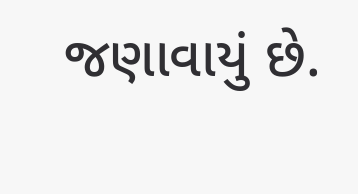જણાવાયું છે.